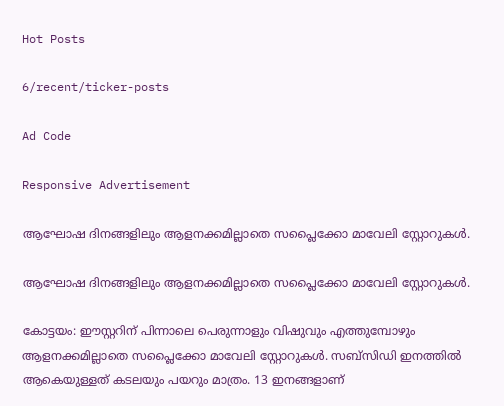Hot Posts

6/recent/ticker-posts

Ad Code

Responsive Advertisement

ആഘോഷ ദിനങ്ങളിലും ആളനക്കമില്ലാതെ സപ്ലൈക്കോ മാവേലി സ്റ്റോറുകൾ.

ആഘോഷ ദിനങ്ങളിലും ആളനക്കമില്ലാതെ സപ്ലൈക്കോ മാവേലി സ്റ്റോറുകൾ.

കോട്ടയം: ഈസ്റ്ററിന് പിന്നാലെ പെരുന്നാളും വിഷുവും എത്തുമ്പോഴും ആളനക്കമില്ലാതെ സപ്ലൈക്കോ മാവേലി സ്റ്റോറുകൾ. സബ്സിഡി ഇനത്തിൽ ആകെയുള്ളത് കടലയും പയറും മാത്രം. 13 ഇനങ്ങളാണ്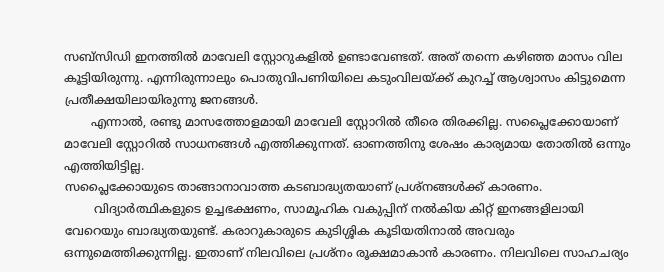സബ്സിഡി ഇനത്തിൽ മാവേലി സ്റ്റോറുകളിൽ ഉണ്ടാവേണ്ടത്. അത് തന്നെ കഴിഞ്ഞ മാസം വില കൂട്ടിയിരുന്നു. എന്നിരുന്നാലും പൊതുവിപണിയിലെ കടുംവിലയ്ക്ക് കുറച്ച് ആശ്വാസം കിട്ടുമെന്ന പ്രതീക്ഷയിലായിരുന്നു ജനങ്ങൾ.
       എന്നാൽ, രണ്ടു മാസത്തോളമായി മാവേലി സ്റ്റോറിൽ തീരെ തിരക്കില്ല. സപ്ലൈക്കോയാണ് മാവേലി സ്റ്റോറിൽ സാധനങ്ങൾ എത്തിക്കുന്നത്. ഓണത്തിനു ശേഷം കാര്യമായ തോതിൽ ഒന്നും എത്തിയിട്ടില്ല.
സപ്ലൈക്കോയുടെ താങ്ങാനാവാത്ത കടബാദ്ധ്യതയാണ് പ്രശ്നങ്ങൾക്ക് കാരണം.
        വിദ്യാർത്ഥികളുടെ ഉച്ചഭക്ഷണം, സാമൂഹിക വകുപ്പിന് നൽകിയ കിറ്റ് ഇനങ്ങളിലായി വേറെയും ബാദ്ധ്യതയുണ്ട്. കരാറുകാരുടെ കുടിശ്ശിക കൂടിയതിനാൽ അവരും ഒന്നുമെത്തിക്കുന്നില്ല. ഇതാണ് നിലവിലെ പ്രശ്നം രൂക്ഷമാകാൻ കാരണം. നിലവിലെ സാഹചര്യം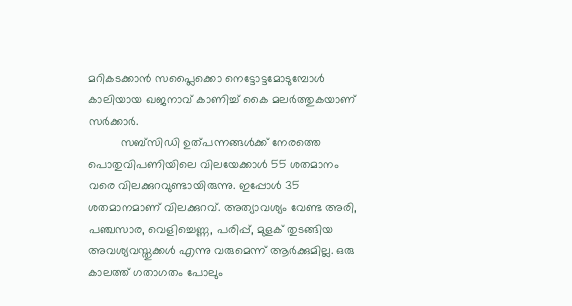മറികടക്കാൻ സപ്ലൈക്കൊ നെട്ടോട്ടമോടുമ്പോൾ കാലിയായ ഖജനാവ് കാണിച്ച് കൈ മലർത്തുകയാണ് സർക്കാർ.
          സബ്സിഡി ഉത്പന്നങ്ങൾക്ക് നേരത്തെ പൊതുവിപണിയിലെ വിലയേക്കാൾ 55 ശതമാനം വരെ വിലക്കുറവുണ്ടായിരുന്നു. ഇപ്പോൾ 35 ശതമാനമാണ് വിലക്കുറവ്. അത്യാവശ്യം വേണ്ട അരി, പഞ്ചസാര, വെളിച്ചെണ്ണ, പരിപ്പ്, മുളക് തുടങ്ങിയ അവശ്യവസ്തുക്കൾ എന്നു വരുമെന്ന് ആർക്കുമില്ല. ഒരു കാലത്ത് ഗതാഗതം പോലും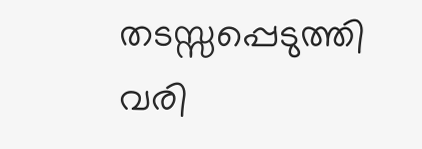തടസ്സപ്പെടുത്തി വരി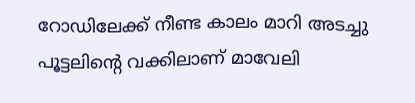റോഡിലേക്ക് നീണ്ട കാലം മാറി അടച്ചു പൂട്ടലിന്റെ വക്കിലാണ് മാവേലി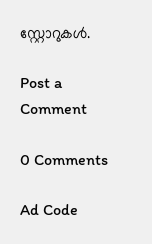സ്റ്റോറുകൾ.

Post a Comment

0 Comments

Ad Code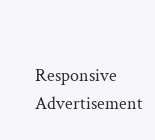Responsive Advertisement